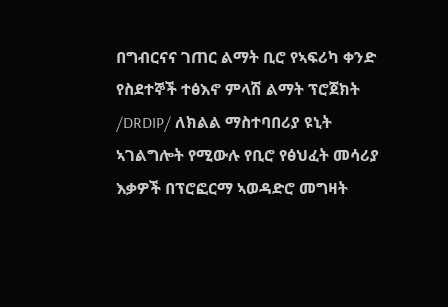በግብርናና ገጠር ልማት ቢሮ የኣፍሪካ ቀንድ የስደተኞች ተፅእኖ ምላሽ ልማት ፕሮጀክት /DRDIP/ ለክልል ማስተባበሪያ ዩኒት ኣገልግሎት የሚውሉ የቢሮ የፅህፈት መሳሪያ እቃዎች በፕሮፎርማ ኣወዳድሮ መግዛት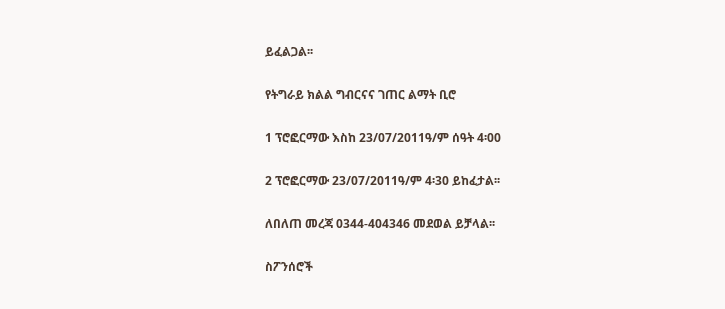ይፈልጋል፡፡

የትግራይ ክልል ግብርናና ገጠር ልማት ቢሮ

1 ፕሮፎርማው እስከ 23/07/2011ዓ/ም ሰዓት 4፡00

2 ፕሮፎርማው 23/07/2011ዓ/ም 4፡30 ይከፈታል፡፡

ለበለጠ መረጃ 0344-404346 መደወል ይቻላል፡፡

ስፖንሰሮች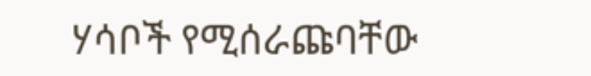ሃሳቦች የሚሰራጩባቸው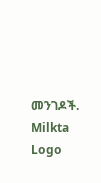መንገዶች.
Milkta Logo